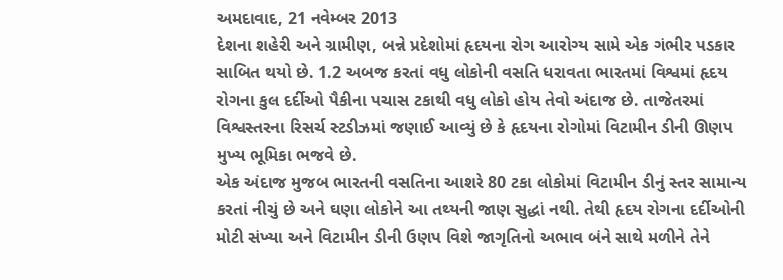અમદાવાદ, 21 નવેમ્બર 2013
દેશના શહેરી અને ગ્રામીણ, બન્ને પ્રદેશોમાં હૃદયના રોગ આરોગ્ય સામે એક ગંભીર પડકાર સાબિત થયો છે. 1.2 અબજ કરતાં વધુ લોકોની વસતિ ધરાવતા ભારતમાં વિશ્વમાં હૃદય રોગના કુલ દર્દીઓ પૈકીના પચાસ ટકાથી વધુ લોકો હોય તેવો અંદાજ છે. તાજેતરમાં વિશ્વસ્તરના રિસર્ચ સ્ટડીઝમાં જણાઈ આવ્યું છે કે હૃદયના રોગોમાં વિટામીન ડીની ઊણપ મુખ્ય ભૂમિકા ભજવે છે.
એક અંદાજ મુજબ ભારતની વસતિના આશરે 80 ટકા લોકોમાં વિટામીન ડીનું સ્તર સામાન્ય કરતાં નીચું છે અને ઘણા લોકોને આ તથ્યની જાણ સુદ્ધાં નથી. તેથી હૃદય રોગના દર્દીઓની મોટી સંખ્યા અને વિટામીન ડીની ઉણપ વિશે જાગૃતિનો અભાવ બંને સાથે મળીને તેને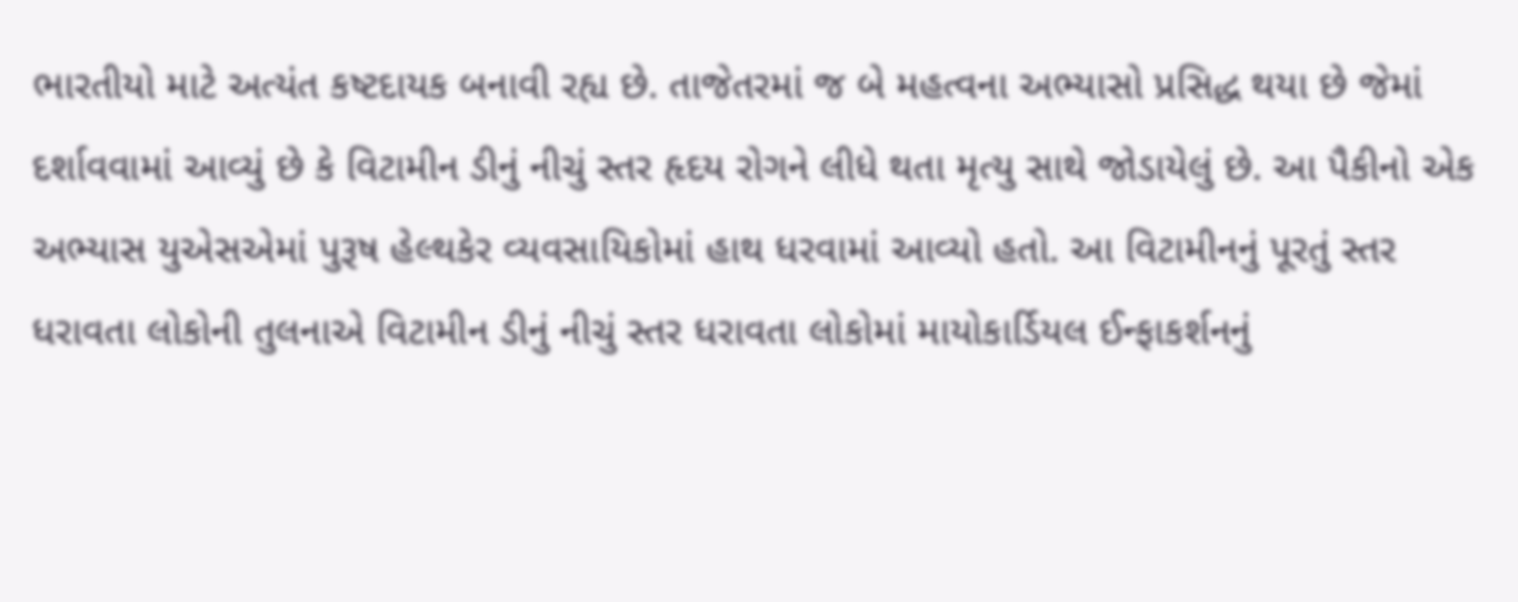ભારતીયો માટે અત્યંત કષ્ટદાયક બનાવી રહ્ય છે. તાજેતરમાં જ બે મહત્વના અભ્યાસો પ્રસિદ્ધ થયા છે જેમાં દર્શાવવામાં આવ્યું છે કે વિટામીન ડીનું નીચું સ્તર હૃદય રોગને લીધે થતા મૃત્યુ સાથે જોડાયેલું છે. આ પૈકીનો એક અભ્યાસ યુએસએમાં પુરૂષ હેલ્થકેર વ્યવસાયિકોમાં હાથ ધરવામાં આવ્યો હતો. આ વિટામીનનું પૂરતું સ્તર ધરાવતા લોકોની તુલનાએ વિટામીન ડીનું નીચું સ્તર ધરાવતા લોકોમાં માયોકાર્ડિયલ ઈન્ફાકર્શનનું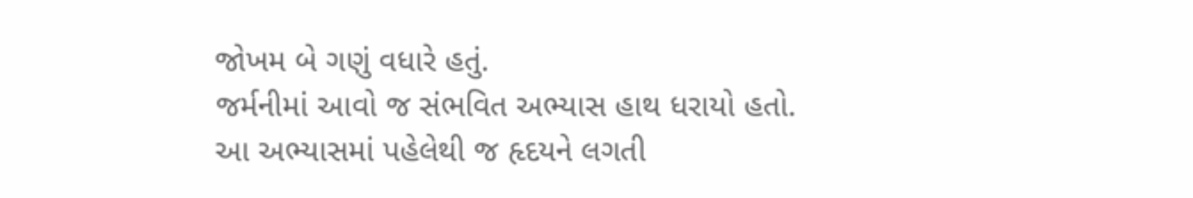જોખમ બે ગણું વધારે હતું.
જર્મનીમાં આવો જ સંભવિત અભ્યાસ હાથ ધરાયો હતો. આ અભ્યાસમાં પહેલેથી જ હૃદયને લગતી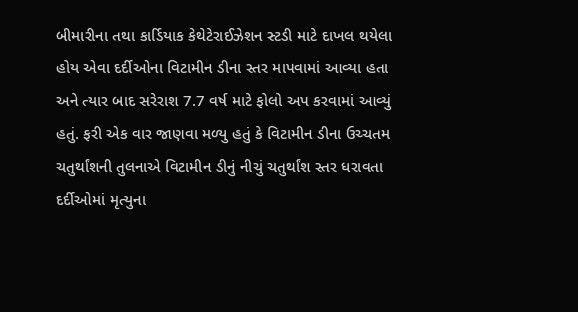બીમારીના તથા કાર્ડિયાક કેથેટેરાઈઝેશન સ્ટડી માટે દાખલ થયેલા હોય એવા દર્દીઓના વિટામીન ડીના સ્તર માપવામાં આવ્યા હતા અને ત્યાર બાદ સરેરાશ 7.7 વર્ષ માટે ફોલો અપ કરવામાં આવ્યું હતું. ફરી એક વાર જાણવા મળ્યુ હતું કે વિટામીન ડીના ઉચ્ચતમ ચતુર્થાંશની તુલનાએ વિટામીન ડીનું નીચું ચતુર્થાંશ સ્તર ધરાવતા દર્દીઓમાં મૃત્યુના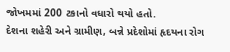જોખમમાં 200 ટકાનો વધારો થયો હતો.
દેશના શહેરી અને ગ્રામીણ, બન્ને પ્રદેશોમાં હૃદયના રોગ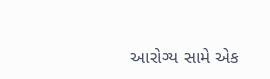આરોગ્ય સામે એક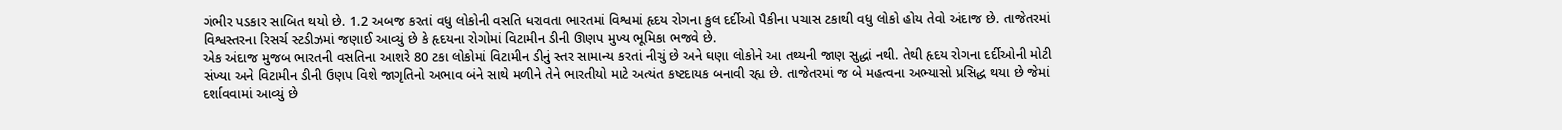ગંભીર પડકાર સાબિત થયો છે. 1.2 અબજ કરતાં વધુ લોકોની વસતિ ધરાવતા ભારતમાં વિશ્વમાં હૃદય રોગના કુલ દર્દીઓ પૈકીના પચાસ ટકાથી વધુ લોકો હોય તેવો અંદાજ છે. તાજેતરમાં વિશ્વસ્તરના રિસર્ચ સ્ટડીઝમાં જણાઈ આવ્યું છે કે હૃદયના રોગોમાં વિટામીન ડીની ઊણપ મુખ્ય ભૂમિકા ભજવે છે.
એક અંદાજ મુજબ ભારતની વસતિના આશરે 80 ટકા લોકોમાં વિટામીન ડીનું સ્તર સામાન્ય કરતાં નીચું છે અને ઘણા લોકોને આ તથ્યની જાણ સુદ્ધાં નથી. તેથી હૃદય રોગના દર્દીઓની મોટી સંખ્યા અને વિટામીન ડીની ઉણપ વિશે જાગૃતિનો અભાવ બંને સાથે મળીને તેને ભારતીયો માટે અત્યંત કષ્ટદાયક બનાવી રહ્ય છે. તાજેતરમાં જ બે મહત્વના અભ્યાસો પ્રસિદ્ધ થયા છે જેમાં દર્શાવવામાં આવ્યું છે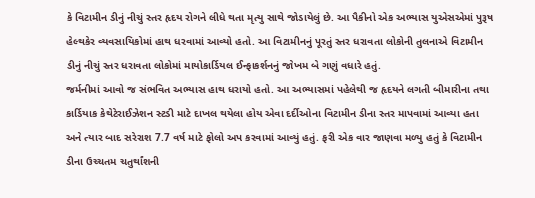કે વિટામીન ડીનું નીચું સ્તર હૃદય રોગને લીધે થતા મૃત્યુ સાથે જોડાયેલું છે. આ પૈકીનો એક અભ્યાસ યુએસએમાં પુરૂષ હેલ્થકેર વ્યવસાયિકોમાં હાથ ધરવામાં આવ્યો હતો. આ વિટામીનનું પૂરતું સ્તર ધરાવતા લોકોની તુલનાએ વિટામીન ડીનું નીચું સ્તર ધરાવતા લોકોમાં માયોકાર્ડિયલ ઈન્ફાકર્શનનું જોખમ બે ગણું વધારે હતું.
જર્મનીમાં આવો જ સંભવિત અભ્યાસ હાથ ધરાયો હતો. આ અભ્યાસમાં પહેલેથી જ હૃદયને લગતી બીમારીના તથા કાર્ડિયાક કેથેટેરાઈઝેશન સ્ટડી માટે દાખલ થયેલા હોય એવા દર્દીઓના વિટામીન ડીના સ્તર માપવામાં આવ્યા હતા અને ત્યાર બાદ સરેરાશ 7.7 વર્ષ માટે ફોલો અપ કરવામાં આવ્યું હતું. ફરી એક વાર જાણવા મળ્યુ હતું કે વિટામીન ડીના ઉચ્ચતમ ચતુર્થાંશની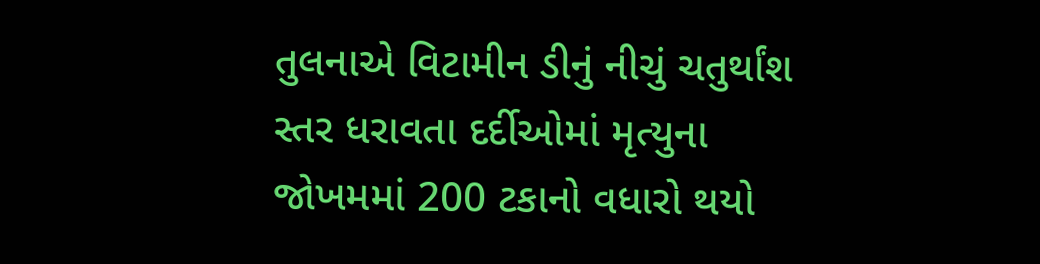તુલનાએ વિટામીન ડીનું નીચું ચતુર્થાંશ સ્તર ધરાવતા દર્દીઓમાં મૃત્યુના જોખમમાં 200 ટકાનો વધારો થયો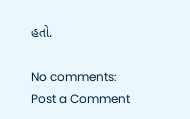હતો.

No comments:
Post a Comment